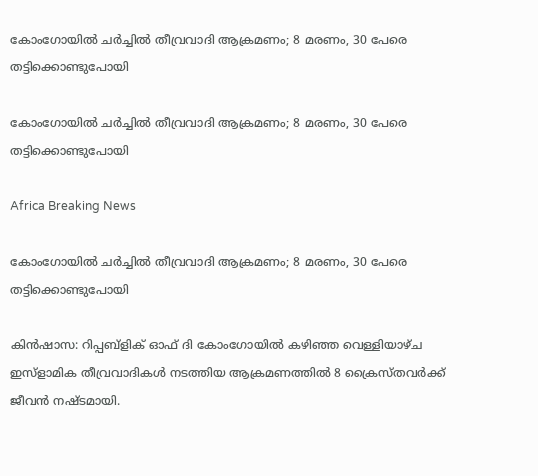കോംഗോയില്‍ ചര്‍ച്ചില്‍ തീവ്രവാദി ആക്രമണം; 8 മരണം, 30 പേരെ തട്ടിക്കൊണ്ടുപോയി

കോംഗോയില്‍ ചര്‍ച്ചില്‍ തീവ്രവാദി ആക്രമണം; 8 മരണം, 30 പേരെ തട്ടിക്കൊണ്ടുപോയി

Africa Breaking News

കോംഗോയില്‍ ചര്‍ച്ചില്‍ തീവ്രവാദി ആക്രമണം; 8 മരണം, 30 പേരെ തട്ടിക്കൊണ്ടുപോയി

കിന്‍ഷാസ: റിപ്പബ്ളിക് ഓഫ് ദി കോംഗോയില്‍ കഴിഞ്ഞ വെള്ളിയാഴ്ച ഇസ്ളാമിക തീവ്രവാദികള്‍ നടത്തിയ ആക്രമണത്തില്‍ 8 ക്രൈസ്തവര്‍ക്ക് ജീവന്‍ നഷ്ടമായി.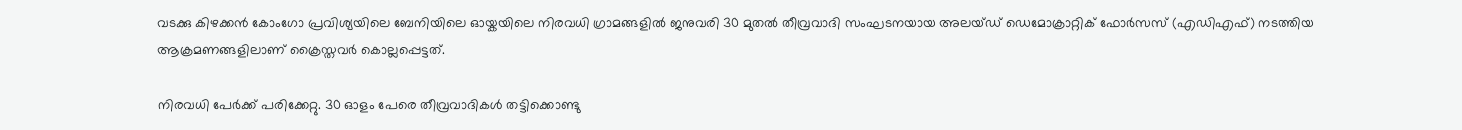വടക്കു കിഴക്കന്‍ കോംഗോ പ്രവിശ്യയിലെ ബേനിയിലെ ഓയ്കയിലെ നിരവധി ഗ്രാമങ്ങളില്‍ ജനുവരി 30 മുതല്‍ തീവ്രവാദി സംഘടനയായ അലയ്ഡ് ഡെമോക്രാറ്റിക് ഫോര്‍സസ് (എഡിഎഫ്) നടത്തിയ ആക്രമണങ്ങളിലാണ് ക്രൈസ്തവര്‍ കൊല്ലപ്പെട്ടത്.

നിരവധി പേര്‍ക്ക് പരിക്കേറ്റു. 30 ഓളം പേരെ തീവ്രവാദികള്‍ തട്ടിക്കൊണ്ടു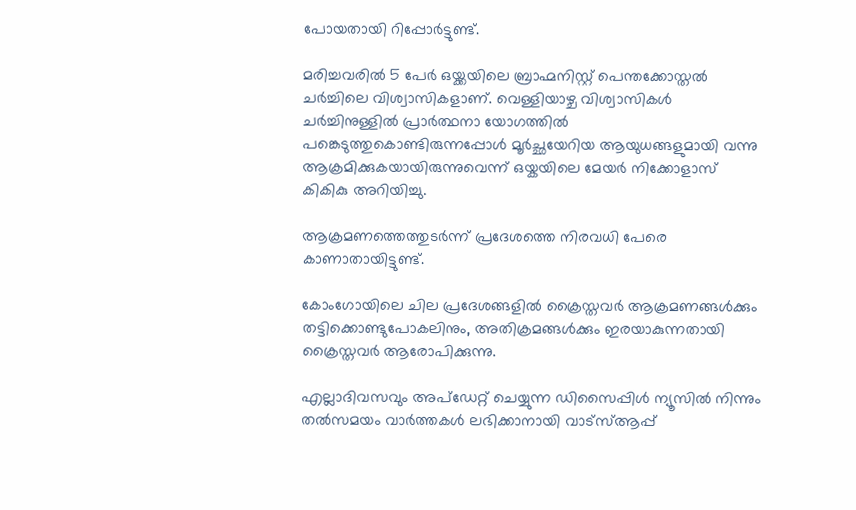പോയതായി റിപ്പോര്‍ട്ടുണ്ട്.

മരിച്ചവരില്‍ 5 പേര്‍ ഒയ്ക്കയിലെ ബ്രാഹ്മനിസ്റ്റ് പെന്തക്കോസ്തല്‍ ചര്‍ച്ചിലെ വിശ്വാസികളാണ്. വെള്ളിയാഴ്ച വിശ്വാസികള്‍ ചര്‍ച്ചിനുള്ളില്‍ പ്രാര്‍ത്ഥനാ യോഗത്തില്‍ പങ്കെടുത്തുകൊണ്ടിരുന്നപ്പോള്‍ മൂര്‍ച്ഛയേറിയ ആയുധങ്ങളുമായി വന്നു ആക്രമിക്കുകയായിരുന്നുവെന്ന് ഒയ്കയിലെ മേയര്‍ നിക്കോളാസ് കികികു അറിയിച്ചു.

ആക്രമണത്തെത്തുടര്‍ന്ന് പ്രദേശത്തെ നിരവധി പേരെ കാണാതായിട്ടുണ്ട്.

കോംഗോയിലെ ചില പ്രദേശങ്ങളില്‍ ക്രൈസ്തവര്‍ ആക്രമണങ്ങള്‍ക്കും തട്ടിക്കൊണ്ടുപോകലിനും, അതിക്രമങ്ങള്‍ക്കും ഇരയാകുന്നതായി ക്രൈസ്തവര്‍ ആരോപിക്കുന്നു.

എല്ലാദിവസവും അപ്ഡേറ്റ് ചെയ്യുന്ന ഡിസൈപ്പിൾ ന്യൂസിൽ നിന്നും തൽസമയം വാർത്തകൾ ലഭിക്കാനായി വാട്സ്ആപ്പ്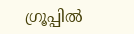ഗ്രൂപ്പിൽ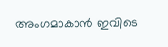അംഗമാകാൻ ഇവിടെ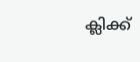ക്ലിക്ക്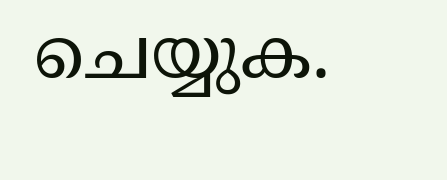ചെയ്യുക.